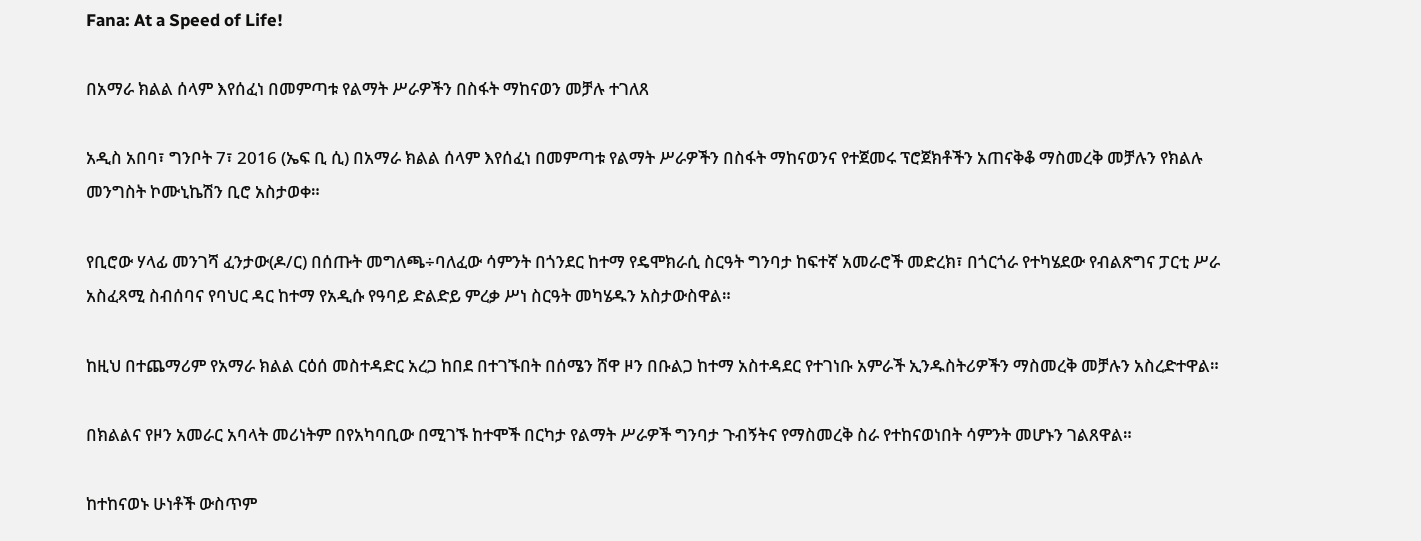Fana: At a Speed of Life!

በአማራ ክልል ሰላም እየሰፈነ በመምጣቱ የልማት ሥራዎችን በስፋት ማከናወን መቻሉ ተገለጸ

አዲስ አበባ፣ ግንቦት 7፣ 2016 (ኤፍ ቢ ሲ) በአማራ ክልል ሰላም እየሰፈነ በመምጣቱ የልማት ሥራዎችን በስፋት ማከናወንና የተጀመሩ ፕሮጀክቶችን አጠናቅቆ ማስመረቅ መቻሉን የክልሉ መንግስት ኮሙኒኬሽን ቢሮ አስታወቀ።

የቢሮው ሃላፊ መንገሻ ፈንታው(ዶ/ር) በሰጡት መግለጫ÷ባለፈው ሳምንት በጎንደር ከተማ የዴሞክራሲ ስርዓት ግንባታ ከፍተኛ አመራሮች መድረክ፣ በጎርጎራ የተካሄደው የብልጽግና ፓርቲ ሥራ አስፈጻሚ ስብሰባና የባህር ዳር ከተማ የአዲሱ የዓባይ ድልድይ ምረቃ ሥነ ስርዓት መካሄዱን አስታውስዋል።

ከዚህ በተጨማሪም የአማራ ክልል ርዕሰ መስተዳድር አረጋ ከበደ በተገኙበት በሰሜን ሸዋ ዞን በቡልጋ ከተማ አስተዳደር የተገነቡ አምራች ኢንዱስትሪዎችን ማስመረቅ መቻሉን አስረድተዋል።

በክልልና የዞን አመራር አባላት መሪነትም በየአካባቢው በሚገኙ ከተሞች በርካታ የልማት ሥራዎች ግንባታ ጉብኝትና የማስመረቅ ስራ የተከናወነበት ሳምንት መሆኑን ገልጸዋል።

ከተከናወኑ ሁነቶች ውስጥም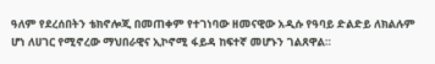ዓለም የደረሰበትን ቴክኖሎጂ በመጠቀም የተገነባው ዘመናዊው አዲሱ የዓባይ ድልድይ ለክልሉም ሆነ ለሀገር የሚኖረው ማህበራዊና ኢኮኖሚ ፋይዳ ከፍተኛ መሆኑን ገልጸዋል።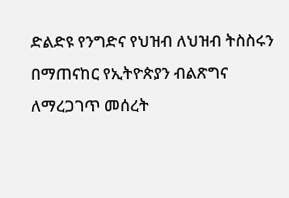ድልድዩ የንግድና የህዝብ ለህዝብ ትስስሩን በማጠናከር የኢትዮጵያን ብልጽግና ለማረጋገጥ መሰረት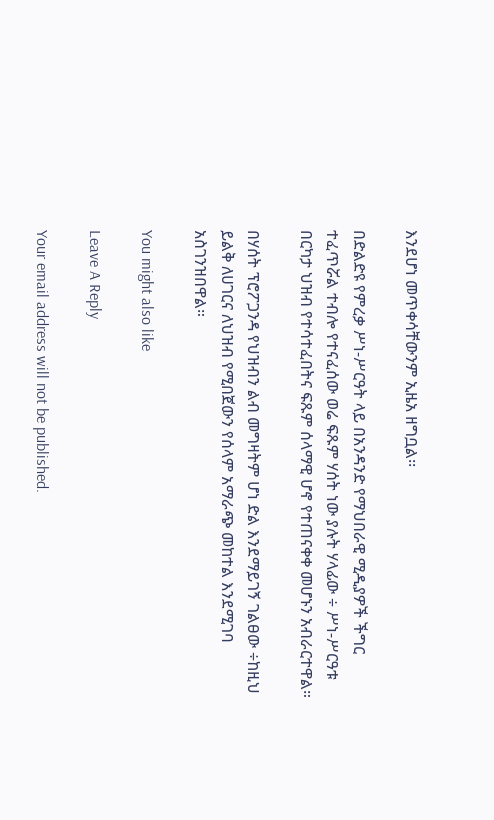እንደሆነ መጥቀሳቸውንም ኢዜአ ዘግቧል፡፡

በድልድዩ የምረቃ ሥነ-ሥርዓት ላይ በአንዳንድ የማህበራዊ ሚዲያዎች ችግር ተፈጥሯል ተብሎ የተናፈሰው ወሬ ፍጹም ሃሰት ነው ያሉት ሃላፊው ÷ ሥነ-ሥርዓቱ በርካታ ህዝብ የተሳተፈበትና ፍጹም ሰላማዊ ሆኖ የተጠናቀቀ መሆኑን አብራርተዋል።

በሃሰት ፕሮፖጋንዳ የህዝብን ልብ መግዛትም ሆነ ድል እንደማይገኝ ገልፀው ÷ከዚህ ይልቅ ለሀገርና ለህዝብ የሚበጀውን የሰላም አማራጭ መከተል እንደሚገባ አስገንዝበዋል።

You might also like

Leave A Reply

Your email address will not be published.